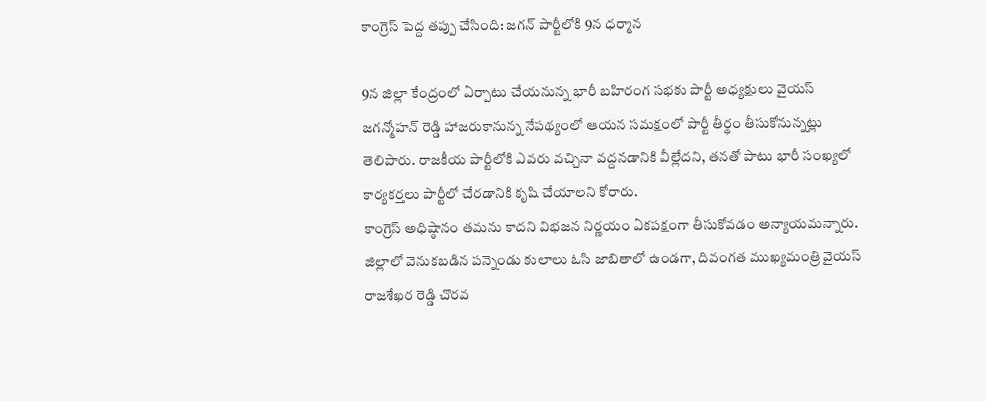కాంగ్రెస్ పెద్ద తప్పు చేసింది: జగన్ పార్టీలోకి 9న ధర్మాన

9న జిల్లా కేంద్రంలో ఏర్పాటు చేయనున్న భారీ బహిరంగ సభకు పార్టీ అధ్యక్షులు వైయస్ జగన్మోహన్ రెడ్డి హాజరుకానున్న నేపథ్యంలో ఆయన సమక్షంలో పార్టీ తీర్థం తీసుకోనున్నట్లు తెలిపారు. రాజకీయ పార్టీలోకి ఎవరు వచ్చినా వద్దనడానికి వీల్లేదని, తనతో పాటు భారీ సంఖ్యలో కార్యకర్తలు పార్టీలో చేరడానికి కృషి చేయాలని కోరారు.
కాంగ్రెస్ అధిష్ఠానం తమను కాదని విభజన నిర్ణయం ఏకపక్షంగా తీసుకోవడం అన్యాయమన్నారు. జిల్లాలో వెనుకబడిన పన్నెండు కులాలు ఓసి జాబితాలో ఉండగా, దివంగత ముఖ్యమంత్రి వైయస్ రాజశేఖర రెడ్డి చొరవ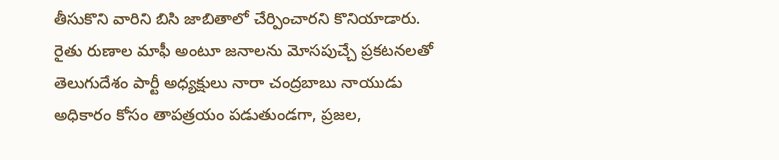తీసుకొని వారిని బిసి జాబితాలో చేర్పించారని కొనియాడారు.
రైతు రుణాల మాఫీ అంటూ జనాలను మోసపుచ్చే ప్రకటనలతో తెలుగుదేశం పార్టీ అధ్యక్షులు నారా చంద్రబాబు నాయుడు అధికారం కోసం తాపత్రయం పడుతుండగా, ప్రజల,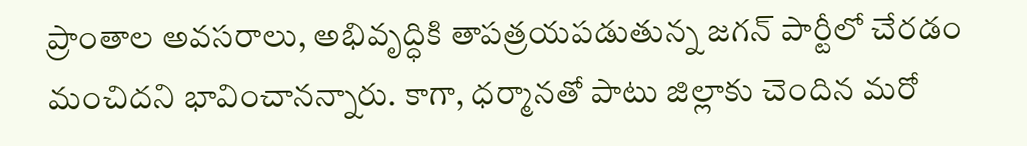ప్రాంతాల అవసరాలు, అభివృద్ధికి తాపత్రయపడుతున్న జగన్ పార్టీలో చేరడం మంచిదని భావించానన్నారు. కాగా, ధర్మానతో పాటు జిల్లాకు చెందిన మరో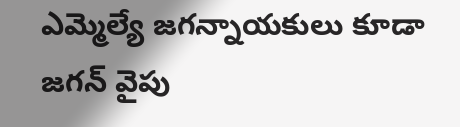ఎమ్మెల్యే జగన్నాయకులు కూడా జగన్ వైపు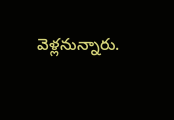వెళ్లనున్నారు.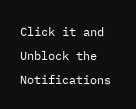Click it and Unblock the Notifications